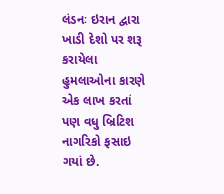લંડનઃ ઇરાન દ્વારા ખાડી દેશો પર શરૂ કરાયેલા હુમલાઓના કારણે એક લાખ કરતાં પણ વધુ બ્રિટિશ નાગરિકો ફસાઇ ગયાં છે.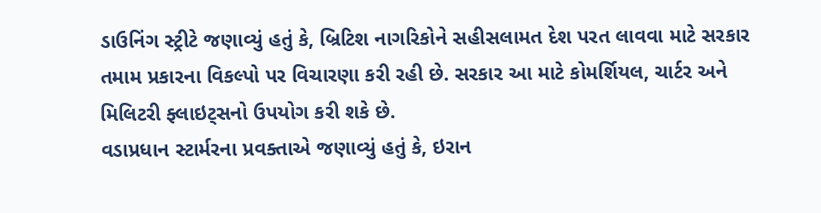ડાઉનિંગ સ્ટ્રીટે જણાવ્યું હતું કે, બ્રિટિશ નાગરિકોને સહીસલામત દેશ પરત લાવવા માટે સરકાર તમામ પ્રકારના વિકલ્પો પર વિચારણા કરી રહી છે. સરકાર આ માટે કોમર્શિયલ, ચાર્ટર અને મિલિટરી ફ્લાઇટ્સનો ઉપયોગ કરી શકે છે.
વડાપ્રધાન સ્ટાર્મરના પ્રવક્તાએ જણાવ્યું હતું કે, ઇરાન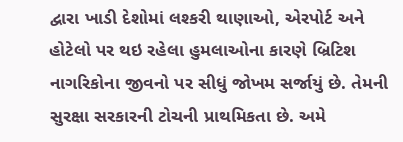દ્વારા ખાડી દેશોમાં લશ્કરી થાણાઓ, એરપોર્ટ અને હોટેલો પર થઇ રહેલા હુમલાઓના કારણે બ્રિટિશ નાગરિકોના જીવનો પર સીધું જોખમ સર્જાયું છે. તેમની સુરક્ષા સરકારની ટોચની પ્રાથમિકતા છે. અમે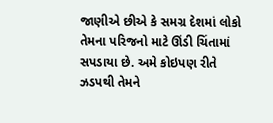જાણીએ છીએ કે સમગ્ર દેશમાં લોકો તેમના પરિજનો માટે ઊંડી ચિંતામાં સપડાયા છે. અમે કોઇપણ રીતે ઝડપથી તેમને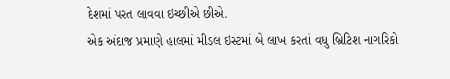દેશમાં પરત લાવવા ઇચ્છીએ છીએ.
એક અંદાજ પ્રમાણે હાલમાં મીડલ ઇસ્ટમાં બે લાખ કરતાં વધુ બ્રિટિશ નાગરિકો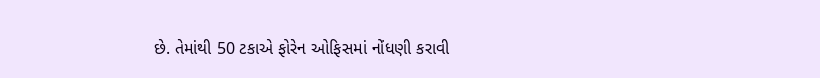છે. તેમાંથી 50 ટકાએ ફોરેન ઓફિસમાં નોંધણી કરાવી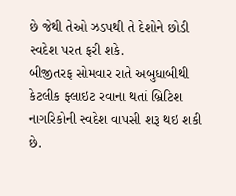છે જેથી તેઓ ઝડપથી તે દેશોને છોડી સ્વદેશ પરત ફરી શકે.
બીજીતરફ સોમવાર રાતે અબુધાબીથી કેટલીક ફ્લાઇટ રવાના થતાં બ્રિટિશ નાગરિકોની સ્વદેશ વાપસી શરૂ થઇ શકી છે.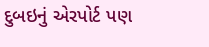દુબઇનું એરપોર્ટ પણ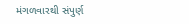મંગળવારથી સંપુર્ણ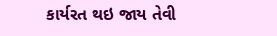કાર્યરત થઇ જાય તેવી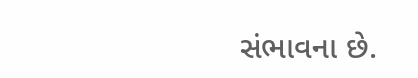સંભાવના છે.